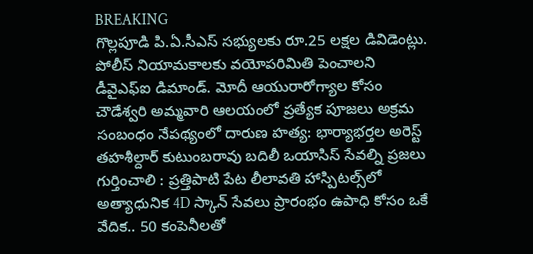BREAKING
గొల్లపూడి పి.ఏ.సీఎస్ సభ్యులకు రూ.25 లక్షల డివిడెంట్లు. పోలీస్ నియామకాలకు వయోపరిమితి పెంచాలని డీవైఎఫ్‌ఐ డిమాండ్. మోదీ ఆయురారోగ్యాల కోసం చౌడేశ్వరి అమ్మవారి ఆలయంలో ప్రత్యేక పూజలు అక్రమ సంబంధం నేపథ్యంలో దారుణ హత్య: భార్యాభర్తల అరెస్ట్ తహశీల్దార్ కుటుంబరావు బదిలీ ఒయాసిస్ సేవల్ని ప్రజలు గుర్తించాలి : ప్రత్తిపాటి పేట లీలావతి హాస్పిటల్స్‌లో అత్యాధునిక 4D స్కాన్ సేవలు ప్రారంభం ఉపాధి కోసం ఒకే వేదిక.. 50 కంపెనీలతో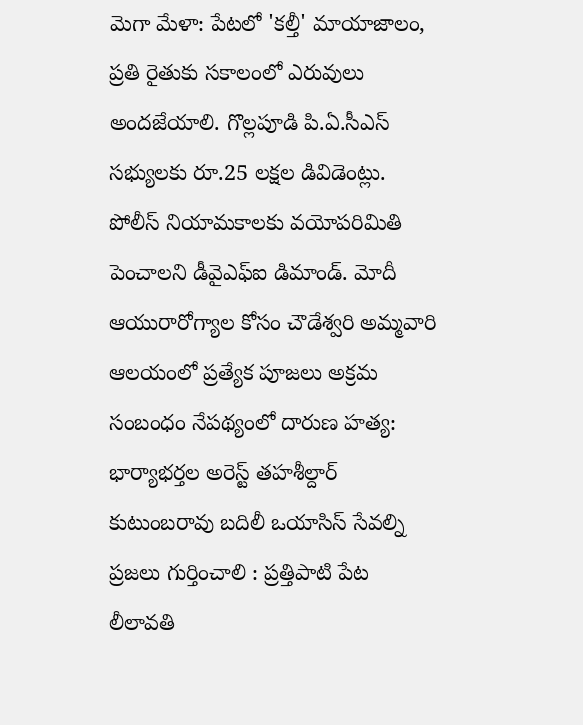మెగా మేళా: పేటలో 'కల్తీ' మాయాజాలం, ప్రతి రైతుకు సకాలంలో ఎరువులు అందజేయాలి. గొల్లపూడి పి.ఏ.సీఎస్ సభ్యులకు రూ.25 లక్షల డివిడెంట్లు. పోలీస్ నియామకాలకు వయోపరిమితి పెంచాలని డీవైఎఫ్‌ఐ డిమాండ్. మోదీ ఆయురారోగ్యాల కోసం చౌడేశ్వరి అమ్మవారి ఆలయంలో ప్రత్యేక పూజలు అక్రమ సంబంధం నేపథ్యంలో దారుణ హత్య: భార్యాభర్తల అరెస్ట్ తహశీల్దార్ కుటుంబరావు బదిలీ ఒయాసిస్ సేవల్ని ప్రజలు గుర్తించాలి : ప్రత్తిపాటి పేట లీలావతి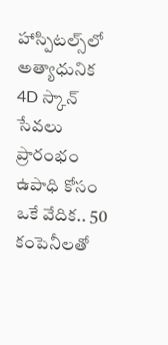హాస్పిటల్స్‌లో అత్యాధునిక 4D స్కాన్ సేవలు ప్రారంభం ఉపాధి కోసం ఒకే వేదిక.. 50 కంపెనీలతో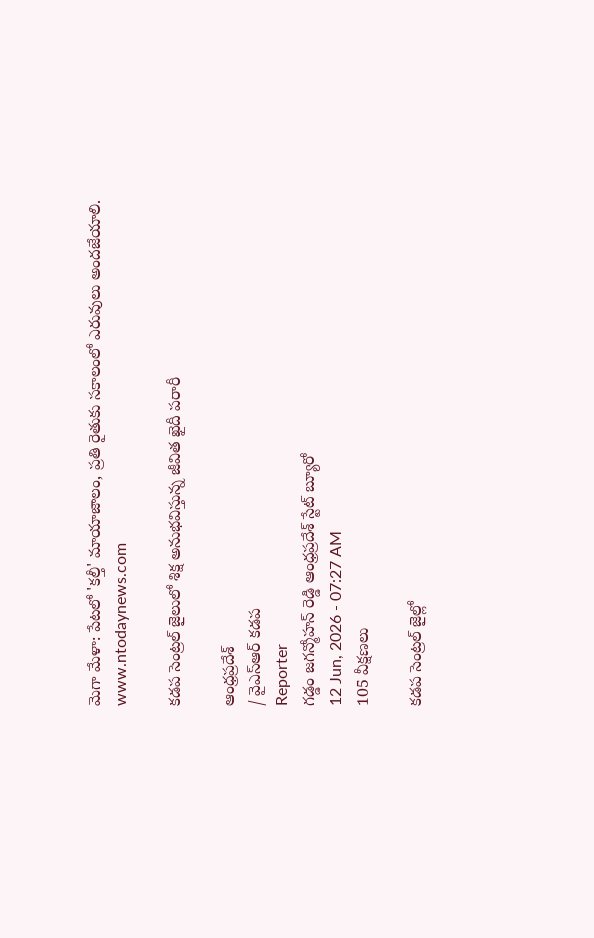మెగా మేళా: పేటలో 'కల్తీ' మాయాజాలం, ప్రతి రైతుకు సకాలంలో ఎరువులు అందజేయాలి.
www.ntodaynews.com

కడప సెంట్రల్ జైలులో శిక్ష అనుభవిస్తున్న జీవిత ఖైదీ పరారీ

ఆంధ్రప్రదేశ్
/ వైఎస్ఆర్ కడప
Reporter
గడ్డం జగన్మోహన్ రెడ్డి ఆంధ్రప్రదేశ్ స్టేట్ బ్యూరో
12 Jun, 2026 - 07:27 AM
105 వీక్షణలు

కడప సెంట్రల్ జైల్లో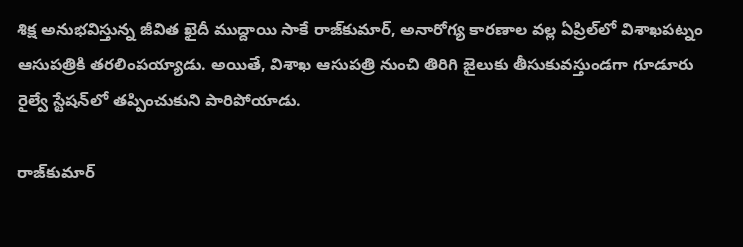శిక్ష అనుభవిస్తున్న జీవిత ఖైదీ ముద్దాయి సాకే రాజ్‌కుమార్, అనారోగ్య కారణాల వల్ల ఏప్రిల్‌లో విశాఖపట్నం ఆసుపత్రికి తరలింపయ్యాడు. అయితే, విశాఖ ఆసుపత్రి నుంచి తిరిగి జైలుకు తీసుకువస్తుండగా గూడూరు రైల్వే స్టేషన్‌లో తప్పించుకుని పారిపోయాడు.

రాజ్‌కుమార్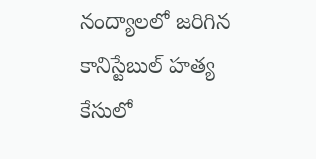నంద్యాలలో జరిగిన కానిస్టేబుల్ హత్య కేసులో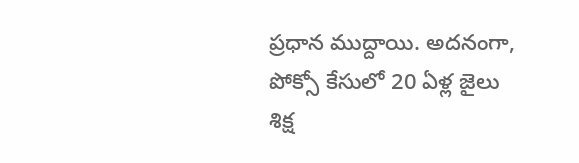ప్రధాన ముద్దాయి. అదనంగా, పోక్సో కేసులో 20 ఏళ్ల జైలు శిక్ష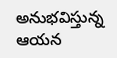అనుభవిస్తున్న ఆయన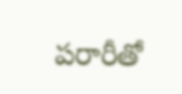పరారీతో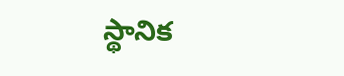స్థానిక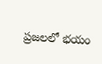ప్రజలలో భయం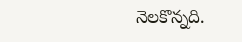నెలకొన్నది.